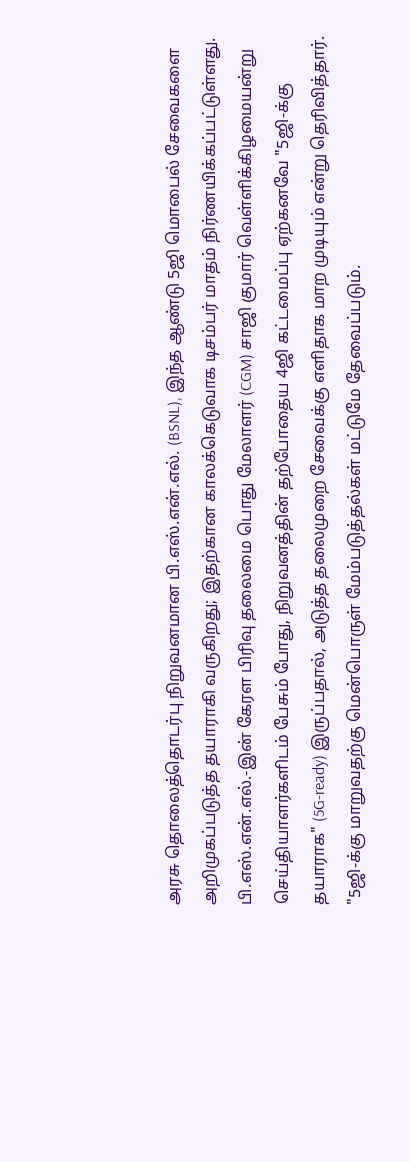அரசு தொலைத்தொடர்பு நிறுவனமான பி.எஸ்.என்.எல். (BSNL), இந்த ஆண்டு 5ஜி மொபைல் சேவைகளை அறிமுகப்படுத்த தயாராகி வருகிறது; இதற்கான காலக்கெடுவாக டிசம்பர் மாதம் நிர்ணயிக்கப்பட்டுள்ளது.
பி.எஸ்.என்.எல்.-இன் கேரள பிரிவு தலைமை பொது மேலாளர் (CGM) சாஜி குமார் வெள்ளிக்கிழமையன்று செய்தியாளர்களிடம் பேசும் போது, நிறுவனத்தின் தற்போதைய 4ஜி கட்டமைப்பு ஏற்கனவே "5ஜி-க்கு தயாராக" (5G-ready) இருப்பதால், அடுத்த தலைமுறை சேவைக்கு எளிதாக மாற முடியும் என்று தெரிவித்தார்.
"5ஜி-க்கு மாறுவதற்கு மென்பொருள் மேம்படுத்தல்கள் மட்டுமே தேவைப்படும்.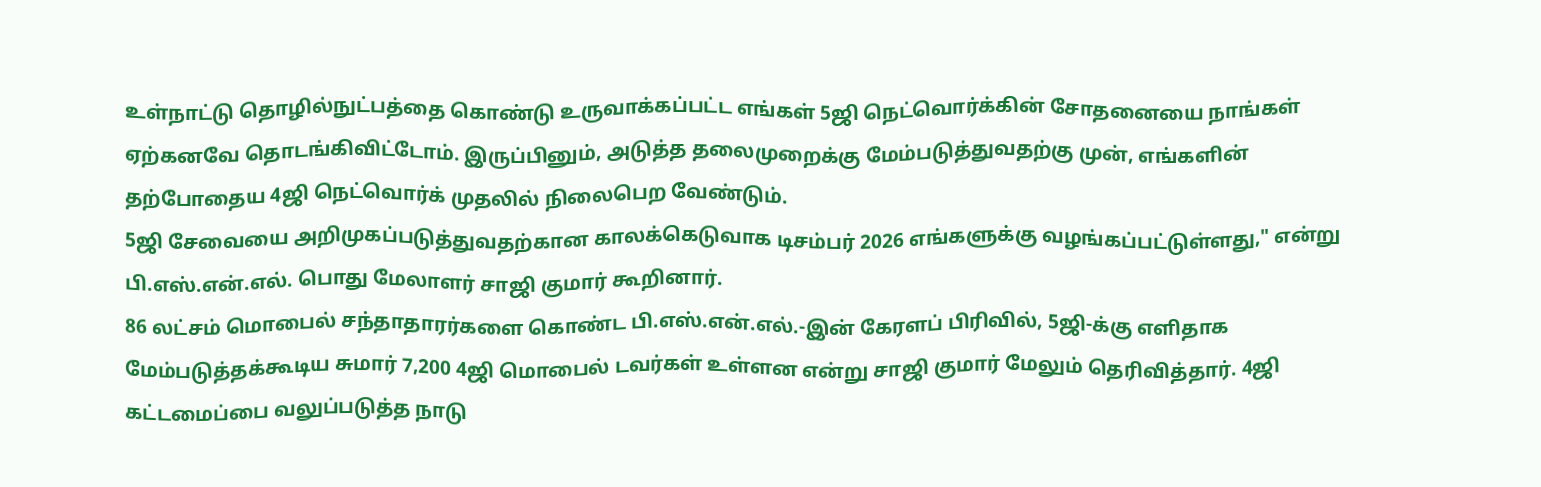உள்நாட்டு தொழில்நுட்பத்தை கொண்டு உருவாக்கப்பட்ட எங்கள் 5ஜி நெட்வொர்க்கின் சோதனையை நாங்கள் ஏற்கனவே தொடங்கிவிட்டோம். இருப்பினும், அடுத்த தலைமுறைக்கு மேம்படுத்துவதற்கு முன், எங்களின் தற்போதைய 4ஜி நெட்வொர்க் முதலில் நிலைபெற வேண்டும்.
5ஜி சேவையை அறிமுகப்படுத்துவதற்கான காலக்கெடுவாக டிசம்பர் 2026 எங்களுக்கு வழங்கப்பட்டுள்ளது," என்று பி.எஸ்.என்.எல். பொது மேலாளர் சாஜி குமார் கூறினார்.
86 லட்சம் மொபைல் சந்தாதாரர்களை கொண்ட பி.எஸ்.என்.எல்.-இன் கேரளப் பிரிவில், 5ஜி-க்கு எளிதாக மேம்படுத்தக்கூடிய சுமார் 7,200 4ஜி மொபைல் டவர்கள் உள்ளன என்று சாஜி குமார் மேலும் தெரிவித்தார். 4ஜி கட்டமைப்பை வலுப்படுத்த நாடு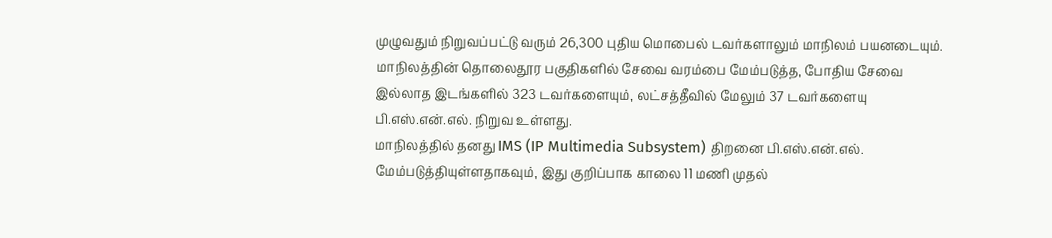முழுவதும் நிறுவப்பட்டு வரும் 26,300 புதிய மொபைல் டவர்களாலும் மாநிலம் பயனடையும்.
மாநிலத்தின் தொலைதூர பகுதிகளில் சேவை வரம்பை மேம்படுத்த, போதிய சேவை இல்லாத இடங்களில் 323 டவர்களையும், லட்சத்தீவில் மேலும் 37 டவர்களையு பி.எஸ்.என்.எல். நிறுவ உள்ளது.
மாநிலத்தில் தனது IMS (IP Multimedia Subsystem) திறனை பி.எஸ்.என்.எல். மேம்படுத்தியுள்ளதாகவும், இது குறிப்பாக காலை 11 மணி முதல்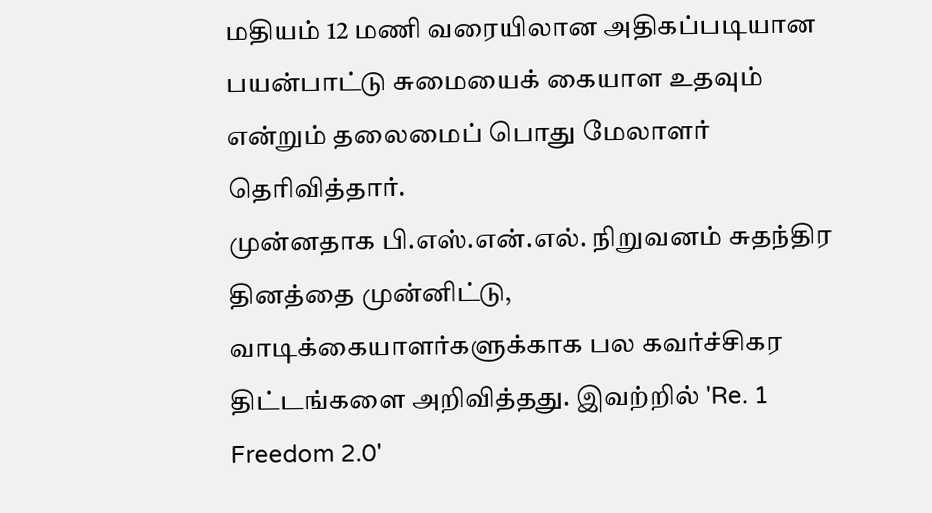மதியம் 12 மணி வரையிலான அதிகப்படியான பயன்பாட்டு சுமையைக் கையாள உதவும் என்றும் தலைமைப் பொது மேலாளர் தெரிவித்தார்.
முன்னதாக பி.எஸ்.என்.எல். நிறுவனம் சுதந்திர தினத்தை முன்னிட்டு, வாடிக்கையாளர்களுக்காக பல கவர்ச்சிகர திட்டங்களை அறிவித்தது. இவற்றில் 'Re. 1 Freedom 2.0'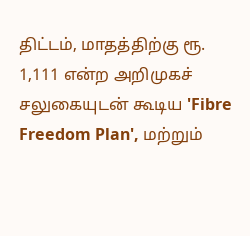திட்டம், மாதத்திற்கு ரூ. 1,111 என்ற அறிமுகச் சலுகையுடன் கூடிய 'Fibre Freedom Plan', மற்றும்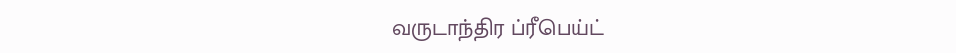வருடாந்திர ப்ரீபெய்ட்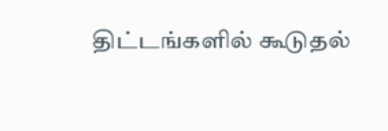திட்டங்களில் கூடுதல்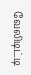வேலிடிட்டி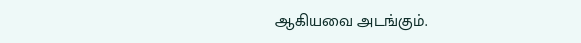ஆகியவை அடங்கும்.